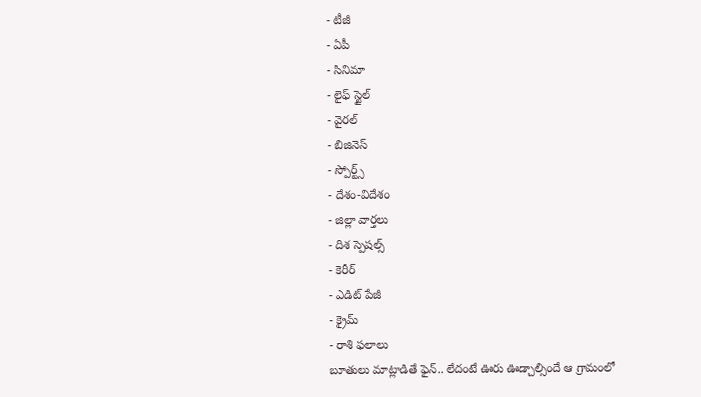- టీజీ
- ఏపీ
- సినిమా
- లైఫ్ స్టైల్
- వైరల్
- బిజినెస్
- స్పోర్ట్స్
- దేశం-విదేశం
- జిల్లా వార్తలు
- దిశ స్పెషల్స్
- కెరీర్
- ఎడిట్ పేజీ
- క్రైమ్
- రాశి ఫలాలు
బూతులు మాట్లాడితే ఫైన్.. లేదంటే ఊరు ఊడ్చాల్సిందే ఆ గ్రామంలో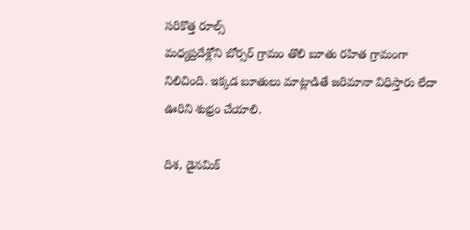సరికొత్త రూల్స్
మధ్యప్రదేశ్లోని బోర్సర్ గ్రామం తొలి బూతు రహిత గ్రామంగా నిలిచింది. ఇక్కడ బూతులు మాట్లాడితే జరిమానా విధిస్తారు లేదా ఊరిని శుభ్రం చేయాలి.

దిశ, డైనమిక్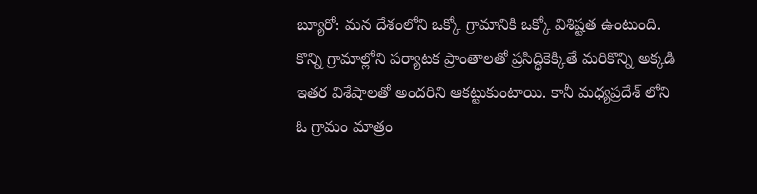బ్యూరో: మన దేశంలోని ఒక్కో గ్రామానికి ఒక్కో విశిష్టత ఉంటుంది. కొన్ని గ్రామాల్లోని పర్యాటక ప్రాంతాలతో ప్రసిద్ధికెక్కితే మరికొన్ని అక్కడి ఇతర విశేషాలతో అందరిని ఆకట్టుకుంటాయి. కానీ మధ్యప్రదేశ్ లోని ఓ గ్రామం మాత్రం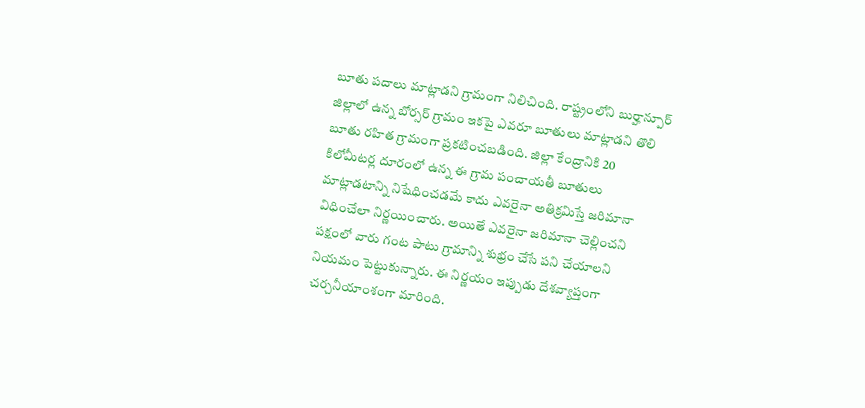బూతు పదాలు మాట్లాడని గ్రామంగా నిలిచింది. రాష్ట్రంలోని బుర్హాన్పూర్ జిల్లాలో ఉన్న బోర్సర్ గ్రామం ఇకపై ఎవరూ బూతులు మాట్లాడని తొలి బూతు రహిత గ్రామంగా ప్రకటించబడింది. జిల్లా కేంద్రానికి 20 కిలోమీటర్ల దూరంలో ఉన్న ఈ గ్రామ పంచాయతీ బూతులు మాట్లాడటాన్ని నిషేధించడమే కాదు ఎవరైనా అతిక్రమిస్తే జరిమానా విధించేలా నిర్ణయించారు. అయితే ఎవరైనా జరిమానా చెల్లించని పక్షంలో వారు గంట పాటు గ్రామాన్ని శుభ్రం చేసే పని చేయాలని నియమం పెట్టుకున్నారు. ఈ నిర్ణయం ఇప్పుడు దేశవ్యాప్తంగా చర్చనీయాంశంగా మారింది.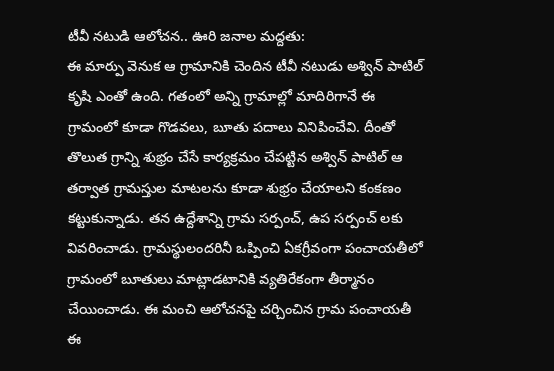టీవీ నటుడి ఆలోచన.. ఊరి జనాల మద్దతు:
ఈ మార్పు వెనుక ఆ గ్రామానికి చెందిన టీవీ నటుడు అశ్విన్ పాటిల్ కృషి ఎంతో ఉంది. గతంలో అన్ని గ్రామాల్లో మాదిరిగానే ఈ గ్రామంలో కూడా గొడవలు, బూతు పదాలు వినిపించేవి. దీంతో తొలుత గ్రాన్ని శుభ్రం చేసే కార్యక్రమం చేపట్టిన అశ్విన్ పాటిల్ ఆ తర్వాత గ్రామస్తుల మాటలను కూడా శుభ్రం చేయాలని కంకణం కట్టుకున్నాడు. తన ఉద్దేశాన్ని గ్రామ సర్పంచ్, ఉప సర్పంచ్ లకు వివరించాడు. గ్రామస్థులందరినీ ఒప్పించి ఏకగ్రీవంగా పంచాయతీలో గ్రామంలో బూతులు మాట్లాడటానికి వ్యతిరేకంగా తీర్మానం చేయించాడు. ఈ మంచి ఆలోచనపై చర్చించిన గ్రామ పంచాయతీ ఈ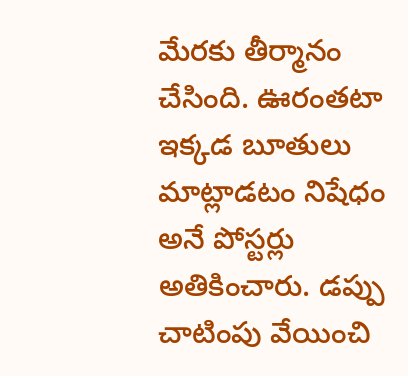మేరకు తీర్మానం చేసింది. ఊరంతటా ఇక్కడ బూతులు మాట్లాడటం నిషేధం అనే పోస్టర్లు అతికించారు. డప్పు చాటింపు వేయించి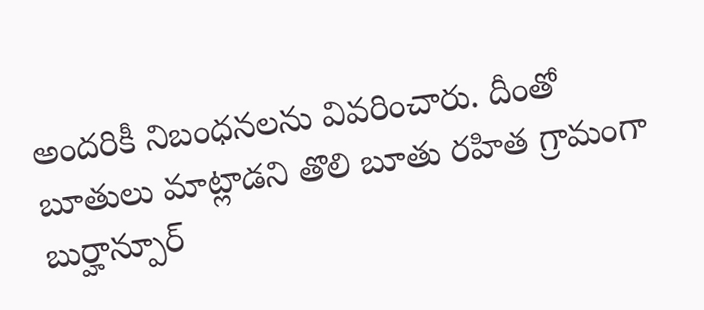అందరికీ నిబంధనలను వివరించారు. దీంతో బూతులు మాట్లాడని తొలి బూతు రహిత గ్రామంగా బుర్హాన్పూర్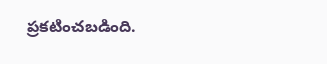ప్రకటించబడింది.